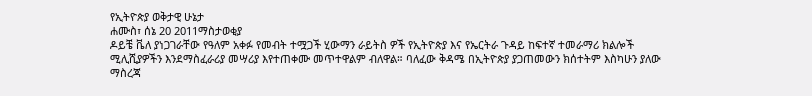የኢትዮጵያ ወቅታዊ ሁኔታ
ሐሙስ፣ ሰኔ 20 2011ማስታወቂያ
ዶይቼ ቬለ ያነጋገራቸው የዓለም አቀፉ የመብት ተሟጋች ሂውማን ራይትስ ዎች የኢትዮጵያ እና የኤርትራ ጉዳይ ከፍተኛ ተመራማሪ ክልሎች ሚሊሺያዎችን እንደማስፈራሪያ መሣሪያ እየተጠቀሙ መጥተዋልም ብለዋል። ባለፈው ቅዳሜ በኢትዮጵያ ያጋጠመውን ክሰተትም እስካሁን ያለው ማስረጃ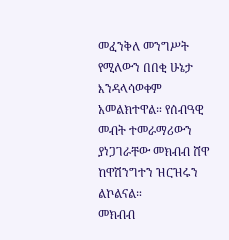መፈንቅለ መንግሥት የሚለውን በበቂ ሁኔታ እንዳላሳወቀም አመልክተዋል። የሰብዓዊ መብት ተመራማሪውን ያነጋገራቸው መክብብ ሸዋ ከዋሽንግተን ዝርዝሩን ልኮልናል።
መክብብ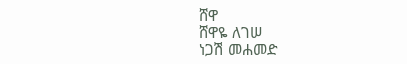ሸዋ
ሸዋዬ ለገሠ
ነጋሽ መሐመድ